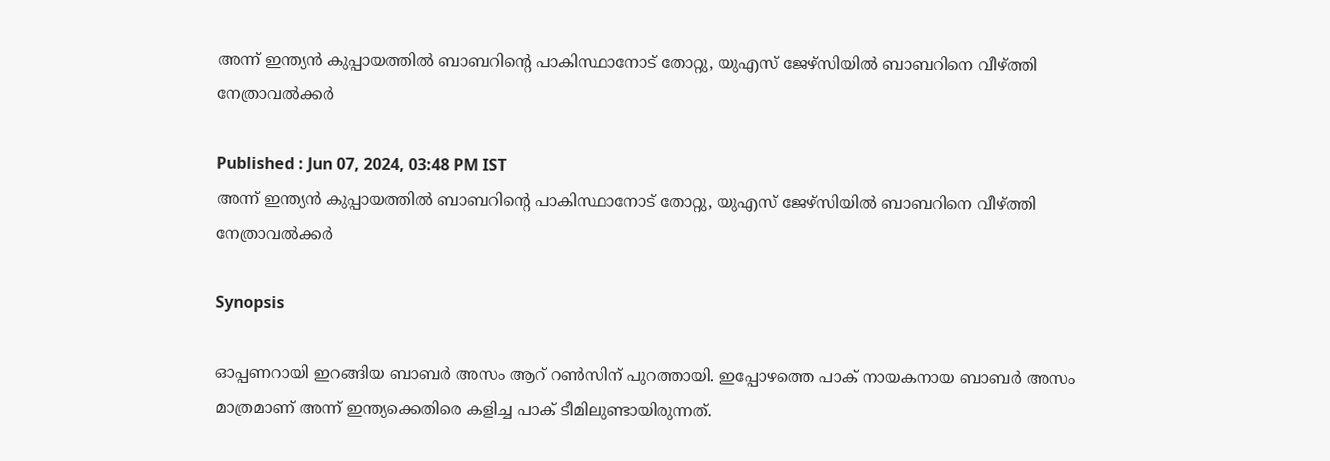അന്ന് ഇന്ത്യൻ കുപ്പായത്തിൽ ബാബറിന്‍റെ പാകിസ്ഥാനോട് തോറ്റു, യുഎസ് ജേഴ്സിയിൽ ബാബറിനെ വീഴ്ത്തി നേത്രാവൽക്കർ

Published : Jun 07, 2024, 03:48 PM IST
അന്ന് ഇന്ത്യൻ കുപ്പായത്തിൽ ബാബറിന്‍റെ പാകിസ്ഥാനോട് തോറ്റു, യുഎസ് ജേഴ്സിയിൽ ബാബറിനെ വീഴ്ത്തി നേത്രാവൽക്കർ

Synopsis

ഓപ്പണറായി ഇറങ്ങിയ ബാബര്‍ അസം ആറ് റണ്‍സിന് പുറത്തായി. ഇപ്പോഴത്തെ പാക് നായകനായ ബാബര്‍ അസം മാത്രമാണ് അന്ന് ഇന്ത്യക്കെതിരെ കളിച്ച പാക് ടീമിലുണ്ടായിരുന്നത്.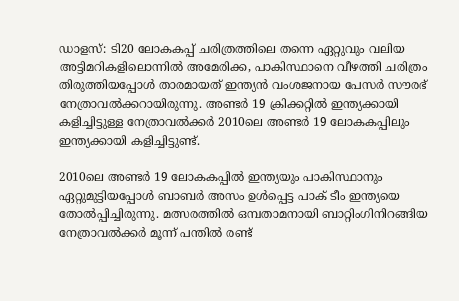ഡാളസ്: ടി20 ലോകകപ്പ് ചരിത്രത്തിലെ തന്നെ ഏറ്റുവും വലിയ അട്ടിമറികളിലൊന്നില്‍ അമേരിക്ക, പാകിസ്ഥാനെ വീഴത്തി ചരിത്രം തിരുത്തിയപ്പോള്‍ താരമായത് ഇന്ത്യന്‍ വംശജനായ പേസര്‍ സൗരഭ് നേത്രാവല്‍ക്കറായിരുന്നു. അണ്ടര്‍ 19 ക്രിക്കറ്റില്‍ ഇന്ത്യക്കായി കളിച്ചിട്ടുള്ള നേത്രാവല്‍ക്കര്‍ 2010ലെ അണ്ടര്‍ 19 ലോകകപ്പില‍ും ഇന്ത്യക്കായി കളിച്ചിട്ടുണ്ട്.

2010ലെ അണ്ടര്‍ 19 ലോകകപ്പില്‍ ഇന്ത്യയും പാകിസ്ഥാനും ഏറ്റുമുട്ടിയപ്പോള്‍ ബാബര്‍ അസം ഉള്‍പ്പെട്ട പാക് ടീം ഇന്ത്യയെ തോല്‍പ്പിച്ചിരുന്നു. മത്സരത്തില്‍ ഒമ്പതാമനായി ബാറ്റിംഗിനിറങ്ങിയ നേത്രാവല്‍ക്കര്‍ മൂന്ന് പന്തില്‍ രണ്ട്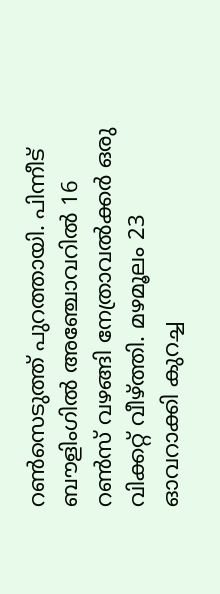റണ്‍സെടുത്ത് പുറത്തായി. പിന്നീട് ബൗളിംഗില്‍ അഞ്ചോവറില്‍ 16 റണ്‍സ് വഴങ്ങി നേത്രാവല്‍ക്കര്‍ ഒരു വിക്കറ്റ് വീഴ്ത്തി. മഴമൂലം 23 ഓവറാക്കി കുറച്ച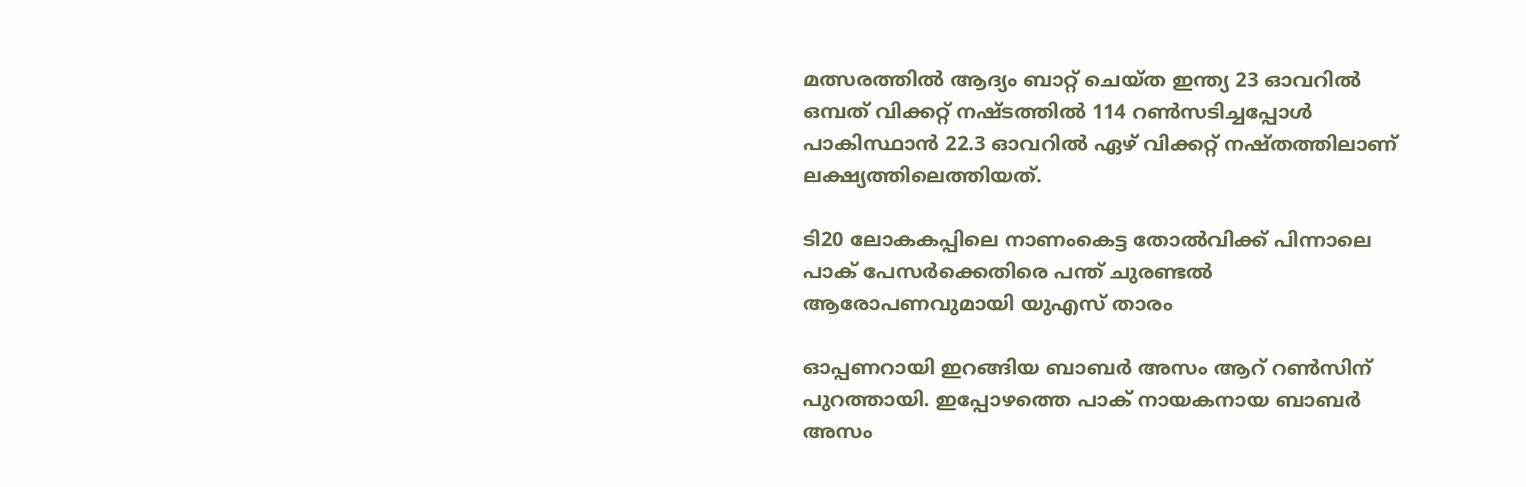മത്സരത്തില്‍ ആദ്യം ബാറ്റ് ചെയ്ത ഇന്ത്യ 23 ഓവറില്‍ ഒമ്പത് വിക്കറ്റ് നഷ്ടത്തില്‍ 114 റണ്‍സടിച്ചപ്പോള്‍ പാകിസ്ഥാന്‍ 22.3 ഓവറില്‍ ഏഴ് വിക്കറ്റ് നഷ്തത്തിലാണ് ലക്ഷ്യത്തിലെത്തിയത്.

ടി20 ലോകകപ്പിലെ നാണംകെട്ട തോല്‍വിക്ക് പിന്നാലെ പാക് പേസര്‍ക്കെതിരെ പന്ത് ചുരണ്ടല്‍ ആരോപണവുമായി യുഎസ് താരം

ഓപ്പണറായി ഇറങ്ങിയ ബാബര്‍ അസം ആറ് റണ്‍സിന് പുറത്തായി. ഇപ്പോഴത്തെ പാക് നായകനായ ബാബര്‍ അസം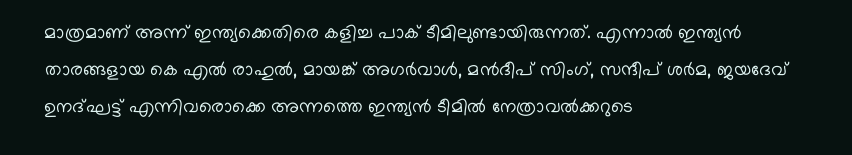മാത്രമാണ് അന്ന് ഇന്ത്യക്കെതിരെ കളിച്ച പാക് ടീമിലുണ്ടായിരുന്നത്. എന്നാല്‍ ഇന്ത്യന്‍ താരങ്ങളായ കെ എല്‍ രാഹുല്‍, മായങ്ക് അഗര്‍വാള്‍, മന്‍ദീപ് സിംഗ്, സന്ദീപ് ശര്‍മ, ജയദേവ് ഉനദ്ഘട്ട് എന്നിവരൊക്കെ അന്നത്തെ ഇന്ത്യന്‍ ടീമില്‍ നേത്രാവല്‍ക്കറുടെ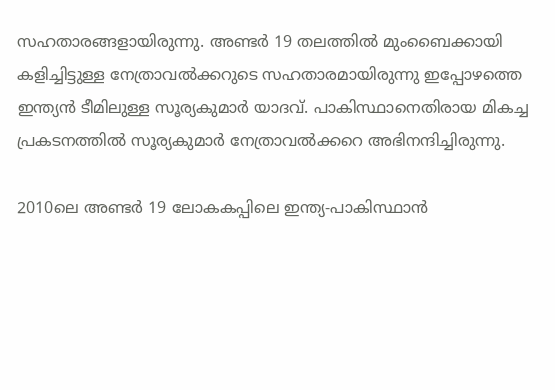സഹതാരങ്ങളായിരുന്നു. അണ്ടര്‍ 19 തലത്തില്‍ മുംബൈക്കായി കളിച്ചിട്ടുള്ള നേത്രാവല്‍ക്കറുടെ സഹതാരമായിരുന്നു ഇപ്പോഴത്തെ ഇന്ത്യൻ ടീമിലുള്ള സൂര്യകുമാര്‍ യാദവ്. പാകിസ്ഥാനെതിരായ മികച്ച പ്രകടനത്തില്‍ സൂര്യകുമാര്‍ നേത്രാവല്‍ക്കറെ അഭിനന്ദിച്ചിരുന്നു.

2010ലെ അണ്ടര്‍ 19 ലോകകപ്പിലെ ഇന്ത്യ-പാകിസ്ഥാന്‍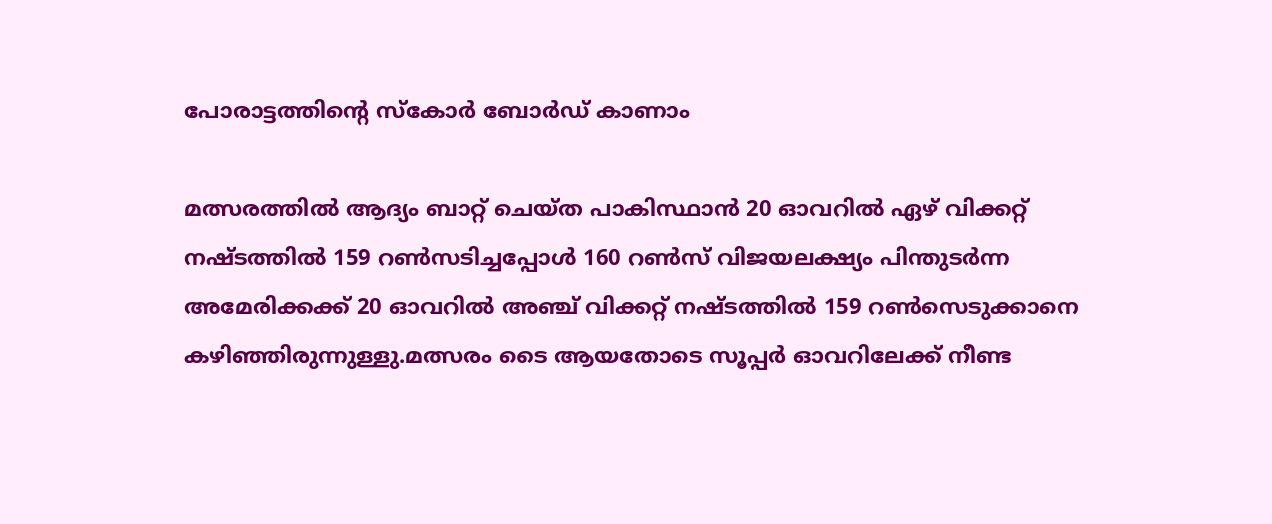പോരാട്ടത്തിന്‍റെ സ്കോര്‍ ബോര്‍ഡ് കാണാം

മത്സരത്തില്‍ ആദ്യം ബാറ്റ് ചെയ്ത പാകിസ്ഥാന്‍ 20 ഓവറില്‍ ഏഴ് വിക്കറ്റ് നഷ്ടത്തില്‍ 159 റണ്‍സടിച്ചപ്പോള്‍ 160 റണ്‍സ് വിജയലക്ഷ്യം പിന്തുടർന്ന അമേരിക്കക്ക് 20 ഓവറില്‍ അഞ്ച് വിക്കറ്റ് നഷ്ടത്തില്‍ 159 റണ്‍സെടുക്കാനെ കഴിഞ്ഞിരുന്നുള്ളു.മത്സരം ടൈ ആയതോടെ സൂപ്പര്‍ ഓവറിലേക്ക് നീണ്ട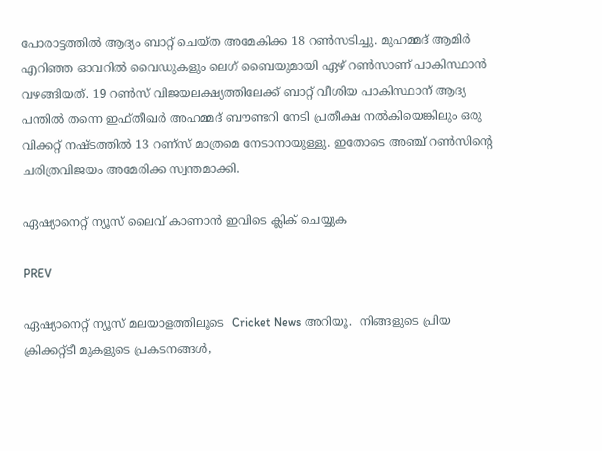പോരാട്ടത്തില്‍ ആദ്യം ബാറ്റ് ചെയ്ത അമേകിക്ക 18 റണ്‍സടിച്ചു. മുഹമ്മദ് ആമിര്‍ എറിഞ്ഞ ഓവറില്‍ വൈഡുകളും ലെഗ് ബൈയുമായി ഏഴ് റണ്‍സാണ് പാകിസ്ഥാന്‍ വഴങ്ങിയത്. 19 റണ്‍സ് വിജയലക്ഷ്യത്തിലേക്ക് ബാറ്റ് വീശിയ പാകിസ്ഥാന് ആദ്യ പന്തില്‍ തന്നെ ഇഫ്തീഖര്‍ അഹമ്മദ് ബൗണ്ടറി നേടി പ്രതീക്ഷ നല്‍കിയെങ്കിലും ഒരു വിക്കറ്റ് നഷ്ടത്തില്‍ 13 റണ്സ് മാത്രമെ നേടാനായുള്ളു. ഇതോടെ അഞ്ച് റണ്‍സിന്‍റെ ചരിത്രവിജയം അമേരിക്ക സ്വന്തമാക്കി.

ഏഷ്യാനെറ്റ് ന്യൂസ് ലൈവ് കാണാന്‍ ഇവിടെ ക്ലിക് ചെയ്യുക

PREV

ഏഷ്യാനെറ്റ് ന്യൂസ് മലയാളത്തിലൂടെ  Cricket News അറിയൂ.  നിങ്ങളുടെ പ്രിയ ക്രിക്കറ്റ്ടീ മുകളുടെ പ്രകടനങ്ങൾ,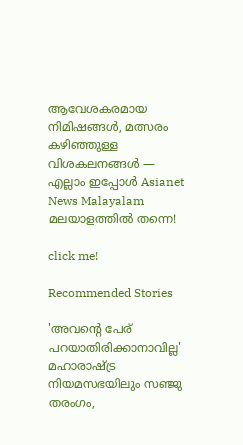ആവേശകരമായ നിമിഷങ്ങൾ, മത്സരം കഴിഞ്ഞുള്ള വിശകലനങ്ങൾ — എല്ലാം ഇപ്പോൾ Asianet News Malayalam മലയാളത്തിൽ തന്നെ!

click me!

Recommended Stories

'അവന്‍റെ പേര് പറയാതിരിക്കാനാവില്ല' മഹാരാഷ്ട്ര നിയമസഭയിലും സഞ്ജു തരംഗം,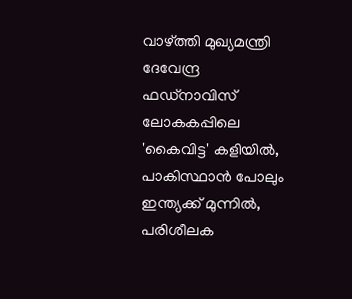വാഴ്ത്തി മുഖ്യമന്ത്രി ദേവേന്ദ്ര ഫഡ്‌നാവിസ്
ലോകകപ്പിലെ 'കൈവിട്ട' കളിയിൽ, പാകിസ്ഥാൻ പോലും ഇന്ത്യക്ക് മുന്നില്‍, പരിശീലക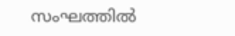സംഘത്തില്‍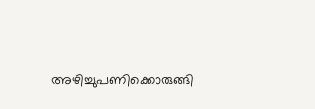അഴിച്ചുപണിക്കൊരുങ്ങി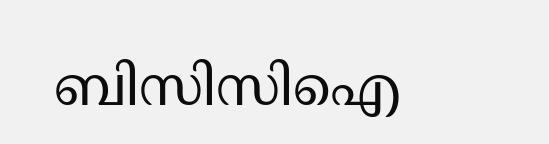ബിസിസിഐ